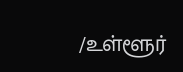/உள்ளூர்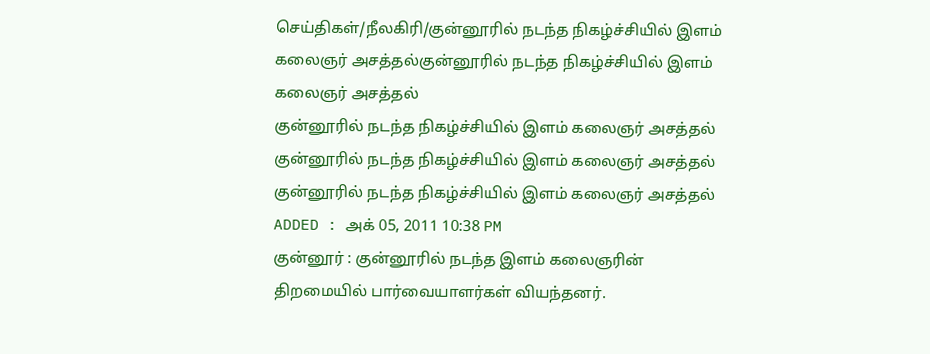செய்திகள்/நீலகிரி/குன்னூரில் நடந்த நிகழ்ச்சியில் இளம் கலைஞர் அசத்தல்குன்னூரில் நடந்த நிகழ்ச்சியில் இளம் கலைஞர் அசத்தல்
குன்னூரில் நடந்த நிகழ்ச்சியில் இளம் கலைஞர் அசத்தல்
குன்னூரில் நடந்த நிகழ்ச்சியில் இளம் கலைஞர் அசத்தல்
குன்னூரில் நடந்த நிகழ்ச்சியில் இளம் கலைஞர் அசத்தல்
ADDED : அக் 05, 2011 10:38 PM
குன்னூர் : குன்னூரில் நடந்த இளம் கலைஞரின் திறமையில் பார்வையாளர்கள் வியந்தனர்.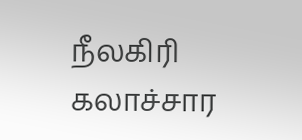நீலகிரி கலாச்சார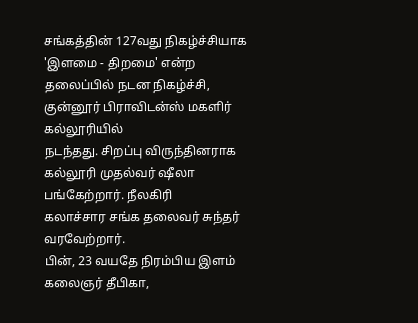சங்கத்தின் 127வது நிகழ்ச்சியாக 'இளமை - திறமை' என்ற
தலைப்பில் நடன நிகழ்ச்சி, குன்னூர் பிராவிடன்ஸ் மகளிர் கல்லூரியில்
நடந்தது. சிறப்பு விருந்தினராக கல்லூரி முதல்வர் ஷீலா பங்கேற்றார். நீலகிரி
கலாச்சார சங்க தலைவர் சுந்தர் வரவேற்றார்.
பின், 23 வயதே நிரம்பிய இளம் கலைஞர் தீபிகா,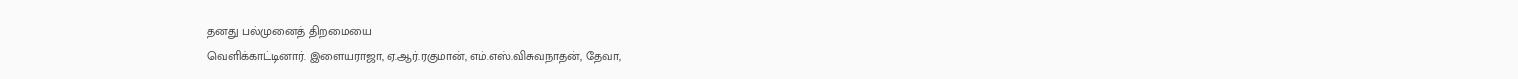தனது பல்முனைத் திறமையை
வெளிக்காட்டினார். இளையராஜா, ஏ.ஆர்.ரகுமான், எம்.எஸ்.விசுவநாதன், தேவா,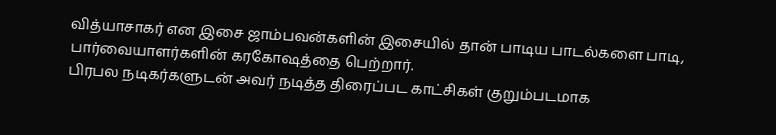வித்யாசாகர் என இசை ஜாம்பவன்களின் இசையில் தான் பாடிய பாடல்களை பாடி,
பார்வையாளர்களின் கரகோஷத்தை பெற்றார்.
பிரபல நடிகர்களுடன் அவர் நடித்த திரைப்பட காட்சிகள் குறும்படமாக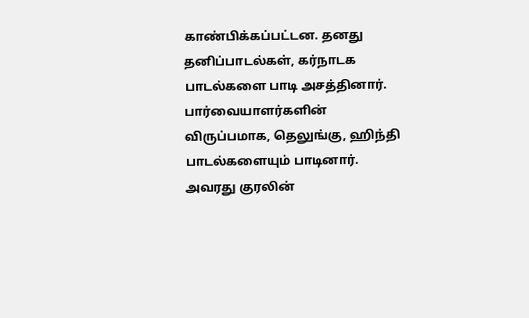காண்பிக்கப்பட்டன. தனது தனிப்பாடல்கள், கர்நாடக பாடல்களை பாடி அசத்தினார்.
பார்வையாளர்களின் விருப்பமாக, தெலுங்கு, ஹிந்தி பாடல்களையும் பாடினார்.
அவரது குரலின்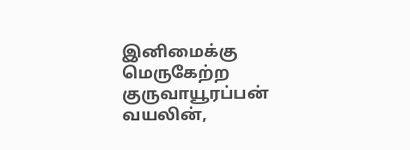இனிமைக்கு மெருகேற்ற குருவாயூரப்பன் வயலின்,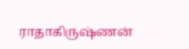ராதாகிருஷ்ணன்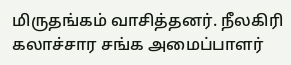மிருதங்கம் வாசித்தனர். நீலகிரி கலாச்சார சங்க அமைப்பாளர்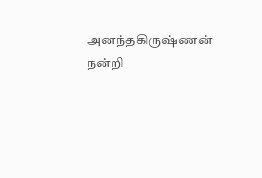அனந்தகிருஷ்ணன்
நன்றி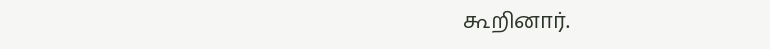கூறினார்.